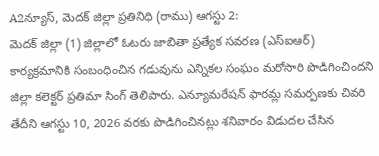A2న్యూస్, మెదక్ జిల్లా ప్రతినిధి (రాము) ఆగస్టు 2:
మెదక్ జిల్లా (1) జిల్లాలో ఓటరు జాబితా ప్రత్యేక సవరణ (ఎస్ఐఆర్) కార్యక్రమానికి సంబంధించిన గడువును ఎన్నికల సంఘం మరోసారి పొడిగించిందని జిల్లా కలెక్టర్ ప్రతిమా సింగ్ తెలిపారు. ఎన్యూమరేషన్ ఫారమ్ల సమర్పణకు చివరి తేదీని ఆగస్టు 10, 2026 వరకు పొడిగించినట్లు శనివారం విడుదల చేసిన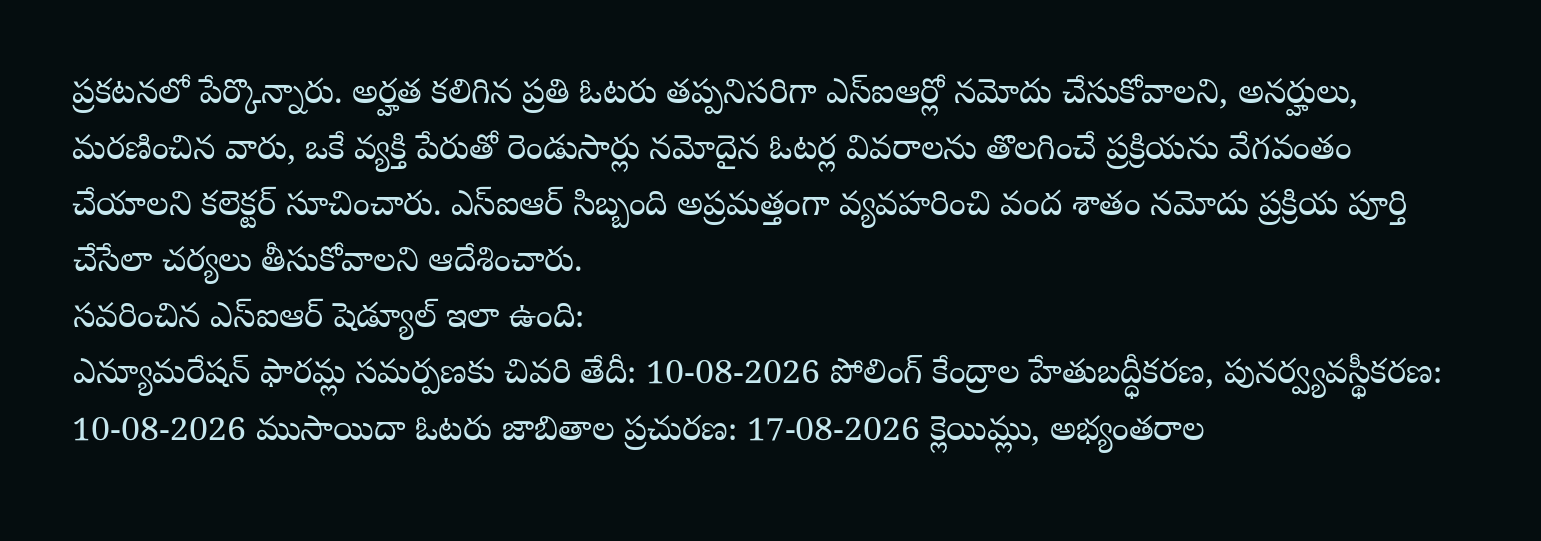ప్రకటనలో పేర్కొన్నారు. అర్హత కలిగిన ప్రతి ఓటరు తప్పనిసరిగా ఎస్ఐఆర్లో నమోదు చేసుకోవాలని, అనర్హులు, మరణించిన వారు, ఒకే వ్యక్తి పేరుతో రెండుసార్లు నమోదైన ఓటర్ల వివరాలను తొలగించే ప్రక్రియను వేగవంతం చేయాలని కలెక్టర్ సూచించారు. ఎస్ఐఆర్ సిబ్బంది అప్రమత్తంగా వ్యవహరించి వంద శాతం నమోదు ప్రక్రియ పూర్తి చేసేలా చర్యలు తీసుకోవాలని ఆదేశించారు.
సవరించిన ఎస్ఐఆర్ షెడ్యూల్ ఇలా ఉంది:
ఎన్యూమరేషన్ ఫారమ్ల సమర్పణకు చివరి తేదీ: 10-08-2026 పోలింగ్ కేంద్రాల హేతుబద్ధీకరణ, పునర్వ్యవస్థీకరణ: 10-08-2026 ముసాయిదా ఓటరు జాబితాల ప్రచురణ: 17-08-2026 క్లెయిమ్లు, అభ్యంతరాల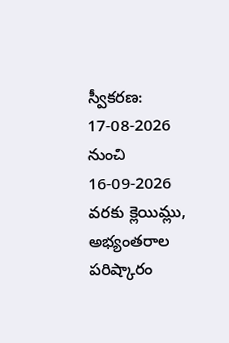స్వీకరణ: 17-08-2026 నుంచి 16-09-2026 వరకు క్లెయిమ్లు, అభ్యంతరాల పరిష్కారం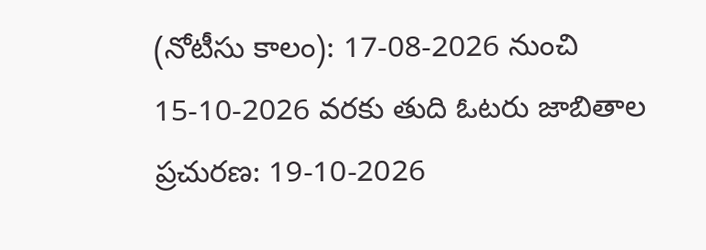(నోటీసు కాలం): 17-08-2026 నుంచి 15-10-2026 వరకు తుది ఓటరు జాబితాల ప్రచురణ: 19-10-2026